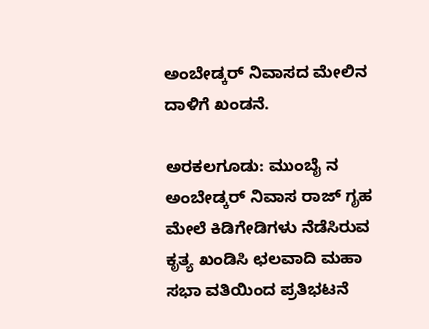ಅಂಬೇಡ್ಕರ್ ನಿವಾಸದ ಮೇಲಿನ ದಾಳಿಗೆ ಖಂಡನೆ.

ಅರಕಲಗೂಡು: ಮುಂಬೈ ನ ಅಂಬೇಡ್ಕರ್ ನಿವಾಸ ರಾಜ್ ಗೃಹ ಮೇಲೆ ಕಿಡಿಗೇಡಿಗಳು ನೆಡೆಸಿರುವ ಕೃತ್ಯ ಖಂಡಿಸಿ ಛಲವಾದಿ ಮಹಾ ಸಭಾ ವತಿಯಿಂದ ಪ್ರತಿಭಟನೆ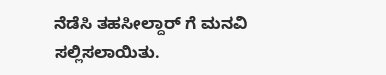ನೆಡೆಸಿ ತಹಸೀಲ್ದಾರ್ ಗೆ ಮನವಿ ಸಲ್ಲಿಸಲಾಯಿತು.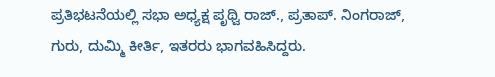ಪ್ರತಿಭಟನೆಯಲ್ಲಿ ಸಭಾ ಅಧ್ಯಕ್ಷ ಪೃಥ್ವಿ ರಾಜ್., ಪ್ರತಾಪ್. ನಿಂಗರಾಜ್, ಗುರು, ದುಮ್ಮಿ ಕೀರ್ತಿ, ಇತರರು ಭಾಗವಹಿಸಿದ್ದರು.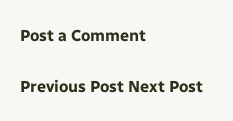Post a Comment

Previous Post Next Post